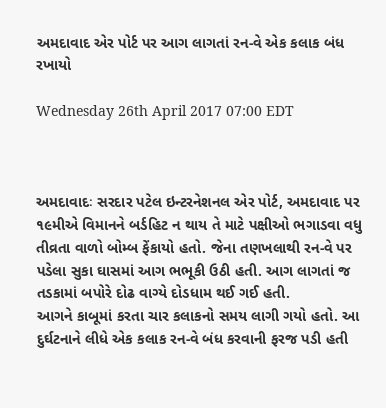અમદાવાદ એર પોર્ટ પર આગ લાગતાં રન-વે એક કલાક બંધ રખાયો

Wednesday 26th April 2017 07:00 EDT



અમદાવાદઃ સરદાર પટેલ ઇન્ટરનેશનલ એર પોર્ટ, અમદાવાદ પર ૧૯મીએ વિમાનને બર્ડહિટ ન થાય તે માટે પક્ષીઓ ભગાડવા વધુ તીવ્રતા વાળો બોમ્બ ફેંકાયો હતો. જેના તણખલાથી રન-વે પર પડેલા સુકા ઘાસમાં આગ ભભૂકી ઉઠી હતી. આગ લાગતાં જ તડકામાં બપોરે દોઢ વાગ્યે દોડધામ થઈ ગઈ હતી.
આગને કાબૂમાં કરતા ચાર કલાકનો સમય લાગી ગયો હતો. આ દુર્ઘટનાને લીધે એક કલાક રન-વે બંધ કરવાની ફરજ પડી હતી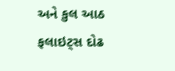અને કુલ આઠ ફલાઇટ્સ દોઢ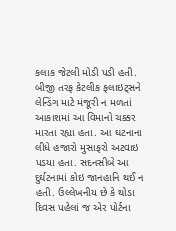કલાક જેટલી મોડી પડી હતી. બીજી તરફ કેટલીક ફલાઇટ્સને લેન્ડિંગ માટે મંજૂરી ન મળતાં આકાશમાં આ વિમાનો ચક્કર મારતા રહ્યા હતા. આ ઘટનાના લીધે હજારો મુસાફરો અટવાઇ પડયા હતા. સદનસીબે આ દુર્ઘટનામાં કોઇ જાનહાનિ થઈ ન હતી. ઉલ્લેખનીય છે કે થોડા દિવસ પહેલાં જ એર પોર્ટના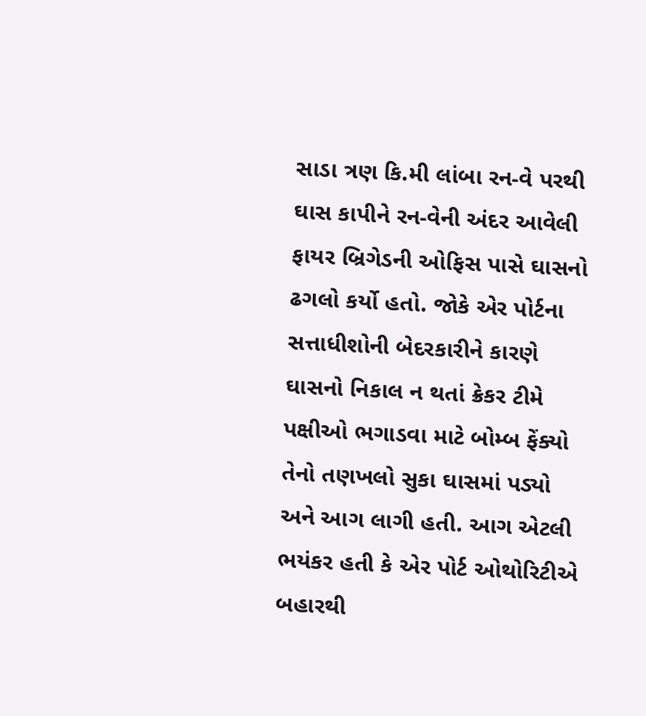સાડા ત્રણ કિ.મી લાંબા રન-વે પરથી ઘાસ કાપીને રન-વેની અંદર આવેલી ફાયર બ્રિગેડની ઓફિસ પાસે ઘાસનો ઢગલો કર્યો હતો. જોકે એર પોર્ટના સત્તાધીશોની બેદરકારીને કારણે ઘાસનો નિકાલ ન થતાં ક્રેકર ટીમે પક્ષીઓ ભગાડવા માટે બોમ્બ ફેંક્યો તેનો તણખલો સુકા ઘાસમાં પડ્યો અને આગ લાગી હતી. આગ એટલી ભયંકર હતી કે એર પોર્ટ ઓથોરિટીએ બહારથી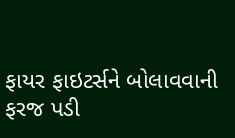ફાયર ફાઇટર્સને બોલાવવાની ફરજ પડી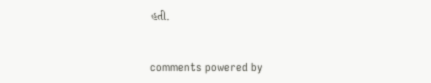હતી.


comments powered by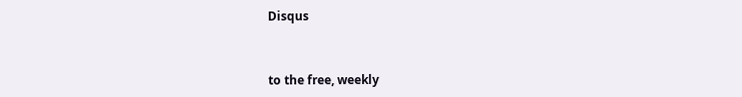Disqus



to the free, weekly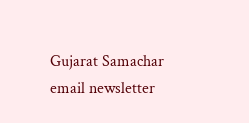Gujarat Samachar email newsletter